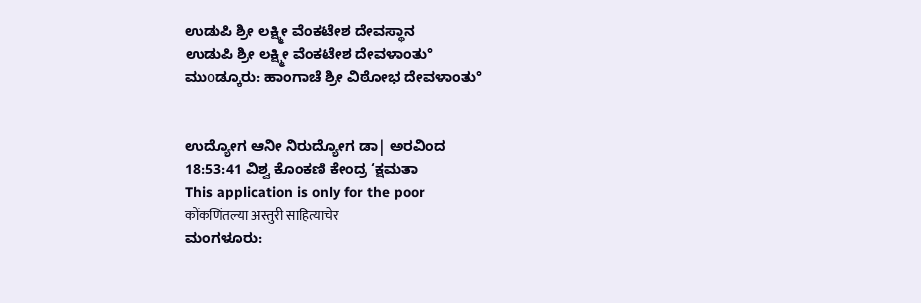ಉಡುಪಿ ಶ್ರೀ ಲಕ್ಷ್ಮೀ ವೆಂಕಟೇಶ ದೇವಸ್ಥಾನ
ಉಡುಪಿ ಶ್ರೀ ಲಕ್ಷ್ಮೀ ವೆಂಕಟೇಶ ದೇವಳಾಂತು°
ಮುοಡ್ಕೂರು: ಹಾಂಗಾಚೆ ಶ್ರೀ ವಿಠೋಭ ದೇವಳಾಂತು°


ಉದ್ಯೋಗ ಆನೀ ನಿರುದ್ಯೋಗ ಡಾ| ಅರವಿಂದ
18:53:41 ವಿಶ್ವ ಕೊಂಕಣಿ ಕೇಂದ್ರ ‘ಕ್ಷಮತಾ
This application is only for the poor
कोंकणिंतल्या अस्तुरी साहित्याचेर
ಮಂಗಳೂರು: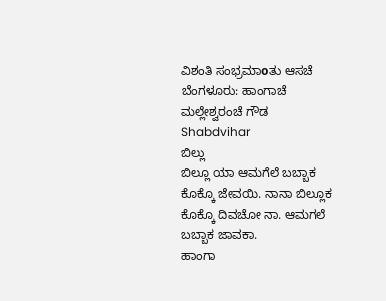ವಿಶಂತಿ ಸಂಭ್ರಮಾοತು ಆಸಚೆ
ಬೆಂಗಳೂರು: ಹಾಂಗಾಚೆ ಮಲ್ಲೇಶ್ವರಂಚೆ ಗೌಡ
Shabdvihar
ಬಿಲ್ಲು
ಬಿಲ್ಲೂ ಯಾ ಆಮಗೆಲೆ ಬಬ್ಬಾಕ ಕೊಕ್ಕೊ ಜೇವಯಿ. ನಾನಾ ಬಿಲ್ಲೂಕ ಕೊಕ್ಕೊ ದಿವಚೋ ನಾ. ಆಮಗಲೆ ಬಬ್ಬಾಕ ಜಾವಕಾ.
ಹಾಂಗಾ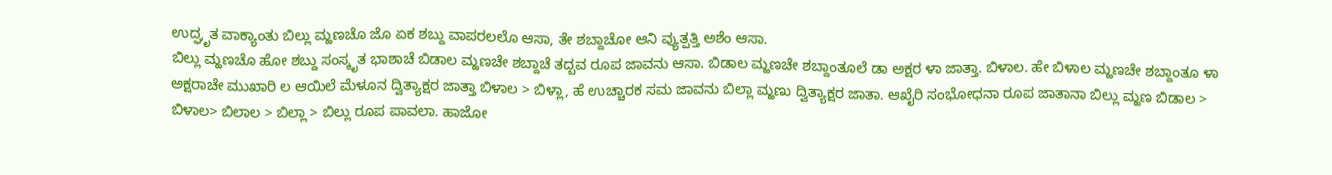ಉದ್ಘೃತ ವಾಕ್ಯಾಂತು ಬಿಲ್ಲು ಮ್ಹಣಚೊ ಜೊ ಏಕ ಶಬ್ದು ವಾಪರಲಲೊ ಆಸಾ, ತೇ ಶಬ್ದಾಚೋ ಆನಿ ವ್ಯುತ್ಪತ್ತಿ ಅಶೆಂ ಆಸಾ.
ಬಿಲ್ಲು ಮ್ಹಣಚೊ ಹೋ ಶಬ್ದು ಸಂಸ್ಕೃತ ಭಾಶಾಚೆ ಬಿಡಾಲ ಮ್ಹಣಚೇ ಶಬ್ದಾಚೆ ತದ್ಬವ ರೂಪ ಜಾವನು ಆಸಾ. ಬಿಡಾಲ ಮ್ಹಣಚೇ ಶಬ್ದಾಂತೂಲೆ ಡಾ ಅಕ್ಷರ ಳಾ ಜಾತ್ತಾ. ಬಿಳಾಲ. ಹೇ ಬಿಳಾಲ ಮ್ಹಣಚೇ ಶಬ್ದಾಂತೂ ಳಾ ಅಕ್ಷರಾಚೇ ಮುಖಾರಿ ಲ ಆಯಿಲೆ ಮೆಳೂನ ದ್ವಿತ್ಯಾಕ್ಷರ ಜಾತ್ತಾ ಬಿಳಾಲ > ಬಿಳ್ಲಾ, ಹೆ ಉಚ್ಚಾರಕ ಸಮ ಜಾವನು ಬಿಲ್ಲಾ ಮ್ಹಣು ದ್ವಿತ್ಯಾಕ್ಷರ ಜಾತಾ. ಆಖೈರಿ ಸಂಭೋಧನಾ ರೂಪ ಜಾತಾನಾ ಬಿಲ್ಲು ಮ್ಹಣ ಬಿಡಾಲ > ಬಿಳಾಲ> ಬಿಲಾಲ > ಬಿಲ್ಲಾ > ಬಿಲ್ಲು ರೂಪ ಪಾವಲಾ. ಹಾಜೋ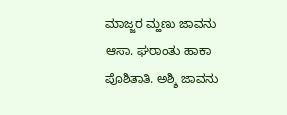ಮಾಜ್ಜರ ಮ್ಹಣು ಜಾವನು ಆಸಾ. ಘರಾಂತು ಹಾಕಾ ಪೊಶಿತಾತಿ. ಅಶ್ಶಿ ಜಾವನು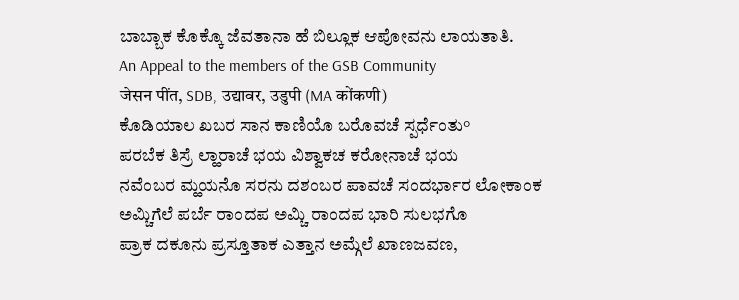ಬಾಬ್ಬಾಕ ಕೊಕ್ಕೊ ಜೆವತಾನಾ ಹೆ ಬಿಲ್ಲೂಕ ಆಪೋವನು ಲಾಯತಾತಿ.
An Appeal to the members of the GSB Community
जेसन पींत, SDB, उद्यावर, उडुपी (MA कोंकणी)
ಕೊಡಿಯಾಲ ಖಬರ ಸಾನ ಕಾಣಿಯೊ ಬರೊವಚೆ ಸ್ಪರ್ಧೆಂತು°
ಪರಬೆಕ ತಿಸ್ರೆ ಲ್ಹಾರಾಚೆ ಭಯ ವಿಶ್ವಾಕಚ ಕರೋನಾಚೆ ಭಯ
ನವೆಂಬರ ಮ್ಹಯನೊ ಸರನು ದಶಂಬರ ಪಾವಚೆ ಸಂದರ್ಭಾರ ಲೋಕಾಂಕ
ಅಮ್ಚಿಗೆಲೆ ಪರ್ಬೆ ರಾಂದಪ ಅಮ್ಚಿ ರಾಂದಪ ಭಾರಿ ಸುಲಭಗೊ
ಪ್ರಾಕ ದಕೂನು ಪ್ರಸ್ತೂತಾಕ ಎತ್ತಾನ ಅಮ್ಗೆಲೆ ಖಾಣಜವಣ,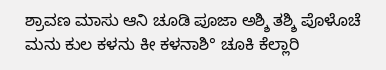ಶ್ರಾವಣ ಮಾಸು ಆನಿ ಚೂಡಿ ಪೂಜಾ ಅಶ್ಶಿ ತಶ್ಶಿ ಪೊಳೊಚೆ
ಮನು ಕುಲ ಕಳನು ಕೀ ಕಳನಾಶಿ° ಚೂಕಿ ಕೆಲ್ಲಾರಿ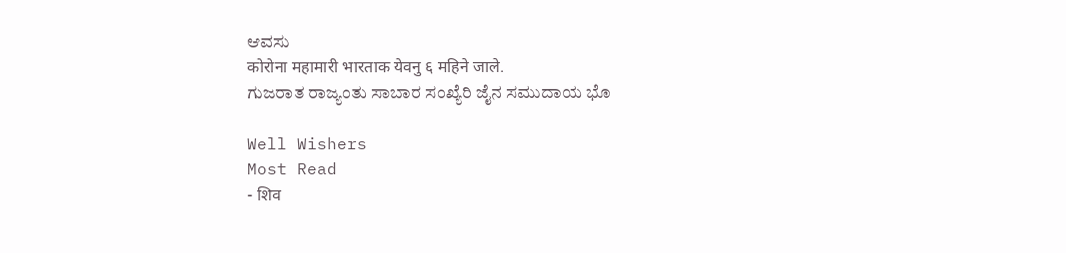ಆವಸು
कोरोना महामारी भारताक येवनु ६ महिने जाले.
ಗುಜರಾತ ರಾಜ್ಯಂತು ಸಾಬಾರ ಸಂಖ್ಯೆರಿ ಜೈನ ಸಮುದಾಯ ಭೊ

Well Wishers
Most Read
- शिव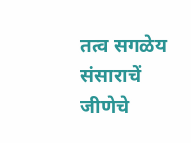तत्व सगळेय संसाराचें जीणेचे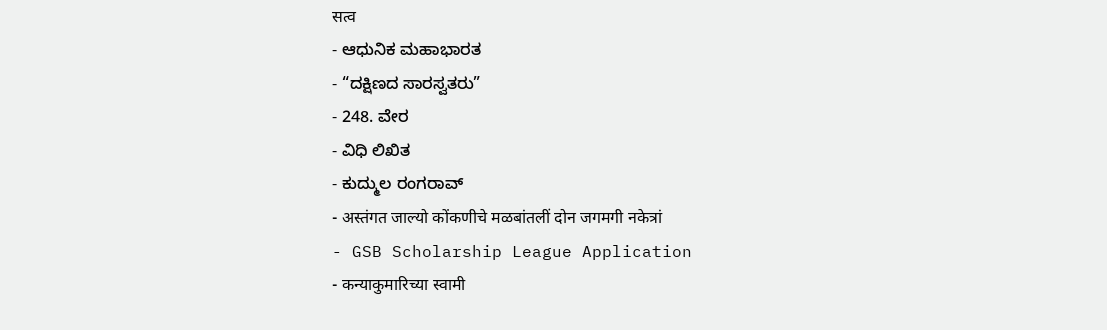सत्व
- ಆಧುನಿಕ ಮಹಾಭಾರತ
- “ದಕ್ಷಿಣದ ಸಾರಸ್ವತರು”
- 248. ವೇರ
- ವಿಧಿ ಲಿಖಿತ
- ಕುದ್ಮುಲ ರಂಗರಾವ್
- अस्तंगत जाल्यो कोंकणीचे मळबांतलीं दोन जगमगी नकेत्रां
- GSB Scholarship League Application
- कन्याकुमारिच्या स्वामी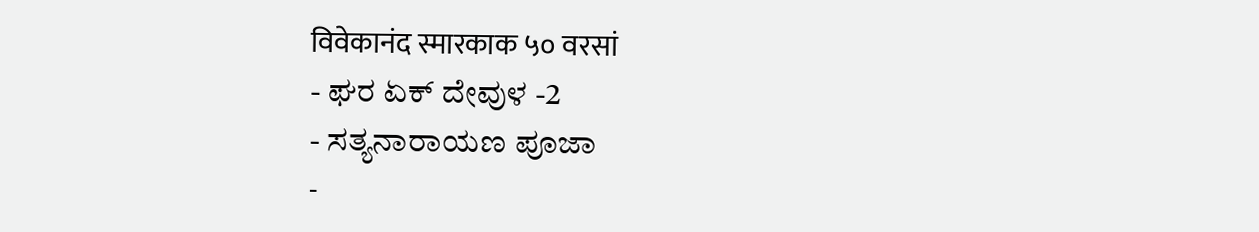विवेकानंद स्मारकाक ५० वरसां
- ಘರ ಏಕ್ ದೇವುಳ -2
- ಸತ್ಯನಾರಾಯಣ ಪೂಜಾ
-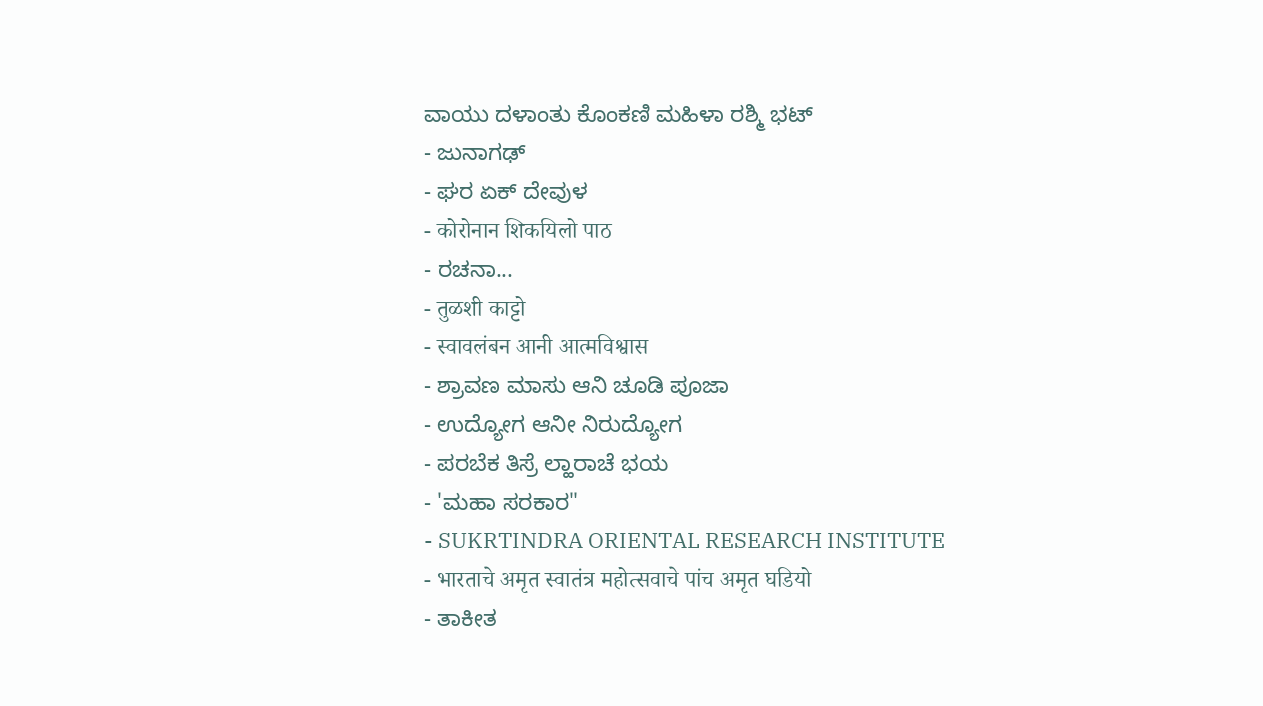ವಾಯು ದಳಾಂತು ಕೊಂಕಣಿ ಮಹಿಳಾ ರಶ್ಮಿ ಭಟ್
- ಜುನಾಗಢ್
- ಘರ ಏಕ್ ದೇವುಳ
- कोरोनान शिकयिलो पाठ
- ರಚನಾ...
- तुळशी काट्टो
- स्वावलंबन आनी आत्मविश्वास
- ಶ್ರಾವಣ ಮಾಸು ಆನಿ ಚೂಡಿ ಪೂಜಾ
- ಉದ್ಯೋಗ ಆನೀ ನಿರುದ್ಯೋಗ
- ಪರಬೆಕ ತಿಸ್ರೆ ಲ್ಹಾರಾಚೆ ಭಯ
- 'ಮಹಾ ಸರಕಾರ"
- SUKRTINDRA ORIENTAL RESEARCH INSTITUTE
- भारताचे अमृत स्वातंत्र महोत्सवाचे पांच अमृत घडियो
- ತಾಕೀತ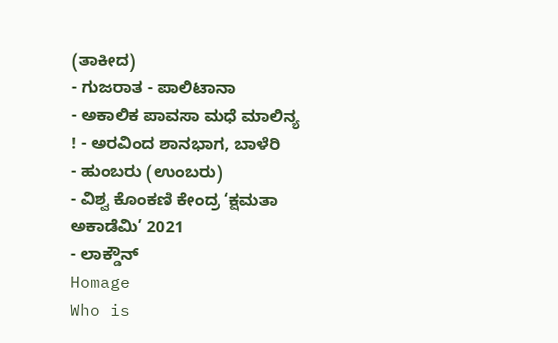(ತಾಕೀದ)
- ಗುಜರಾತ - ಪಾಲಿಟಾನಾ
- ಅಕಾಲಿಕ ಪಾವಸಾ ಮಧೆ ಮಾಲಿನ್ಯ ! - ಅರವಿಂದ ಶಾನಭಾಗ, ಬಾಳೆರಿ
- ಹುಂಬರು (ಉಂಬರು)
- ವಿಶ್ವ ಕೊಂಕಣಿ ಕೇಂದ್ರ ‘ಕ್ಷಮತಾ ಅಕಾಡೆಮಿ’ 2021
- ಲಾಕ್ಡೌನ್
Homage
Who is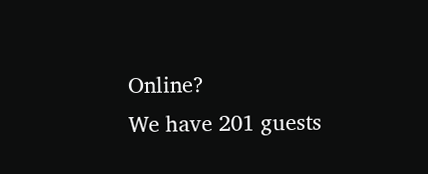Online?
We have 201 guests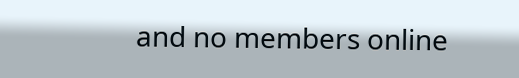and no members online